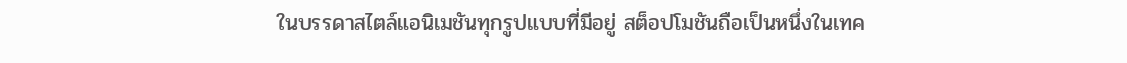ในบรรดาสไตล์แอนิเมชันทุกรูปแบบที่มีอยู่ สต็อปโมชันถือเป็นหนึ่งในเทค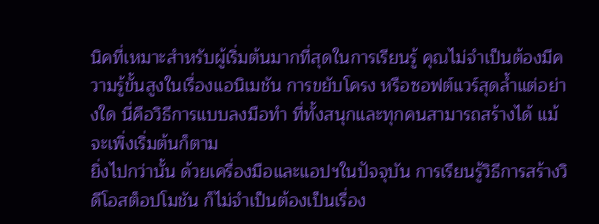นิคที่เหมาะสำหรับผู้เริ่มต้นมากที่สุดในการเรียนรู้ คุณไม่จำเป็นต้องมีความรู้ขั้นสูงในเรื่องแอนิเมชัน การขยับโครง หรือซอฟต์แวร์สุดล้ำแต่อย่างใด นี่คือวิธีการแบบลงมือทำ ที่ทั้งสนุกและทุกคนสามารถสร้างได้ แม้จะเพิ่งเริ่มต้นก็ตาม
ยิ่งไปกว่านั้น ด้วยเครื่องมือและแอปฯในปัจจุบัน การเรียนรู้วิธีการสร้างวิดีโอสต็อปโมชัน ก็ไม่จำเป็นต้องเป็นเรื่อง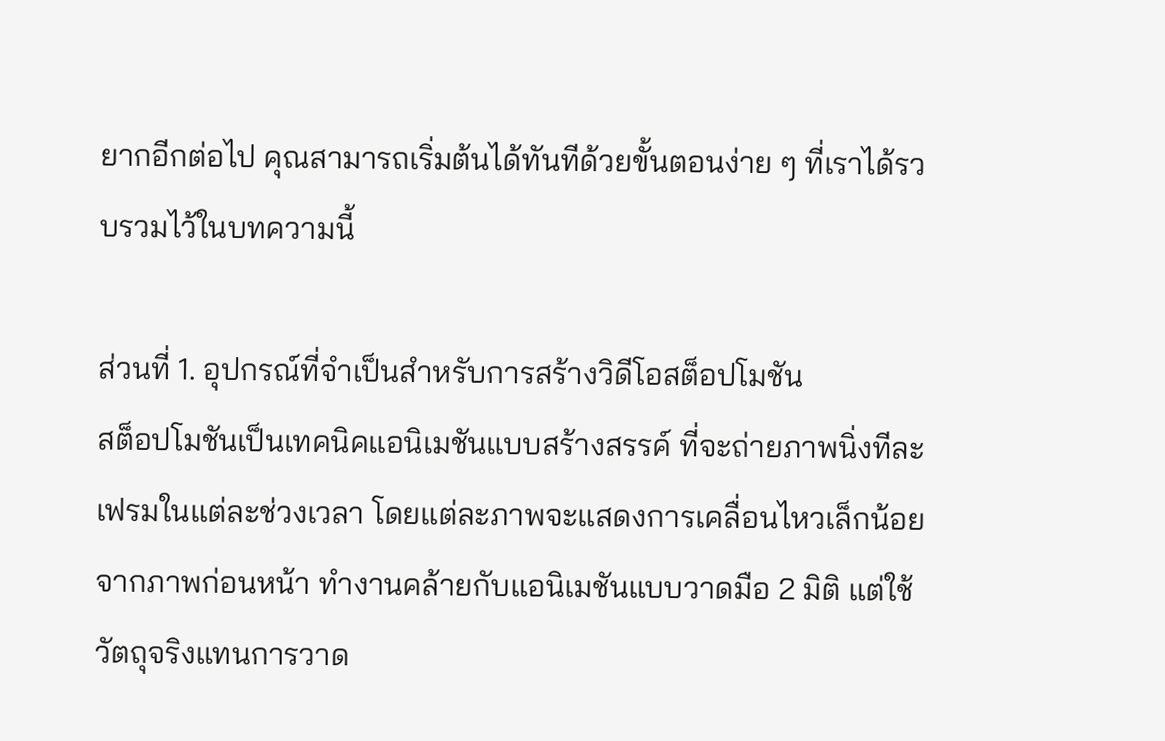ยากอีกต่อไป คุณสามารถเริ่มต้นได้ทันทีด้วยขั้นตอนง่าย ๆ ที่เราได้รวบรวมไว้ในบทความนี้

ส่วนที่ 1. อุปกรณ์ที่จำเป็นสำหรับการสร้างวิดีโอสต็อปโมชัน
สต็อปโมชันเป็นเทคนิคแอนิเมชันแบบสร้างสรรค์ ที่จะถ่ายภาพนิ่งทีละเฟรมในแต่ละช่วงเวลา โดยแต่ละภาพจะแสดงการเคลื่อนไหวเล็กน้อยจากภาพก่อนหน้า ทำงานคล้ายกับแอนิเมชันแบบวาดมือ 2 มิติ แต่ใช้วัตถุจริงแทนการวาด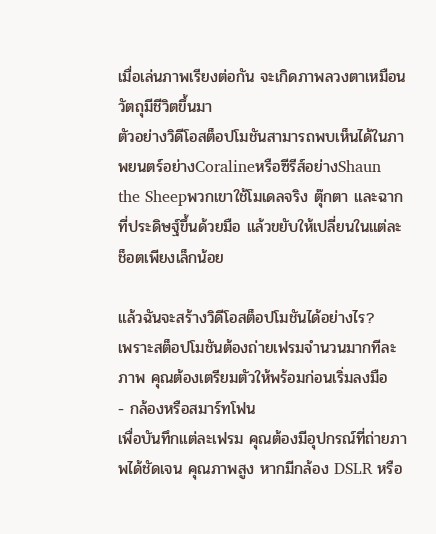เมื่อเล่นภาพเรียงต่อกัน จะเกิดภาพลวงตาเหมือนวัตถุมีชีวิตขึ้นมา
ตัวอย่างวิดีโอสต็อปโมชันสามารถพบเห็นได้ในภาพยนตร์อย่างCoralineหรือซีรีส์อย่างShaun the Sheepพวกเขาใช้โมเดลจริง ตุ๊กตา และฉากที่ประดิษฐ์ขึ้นด้วยมือ แล้วขยับให้เปลี่ยนในแต่ละช็อตเพียงเล็กน้อย

แล้วฉันจะสร้างวิดีโอสต็อปโมชันได้อย่างไร?
เพราะสต็อปโมชันต้องถ่ายเฟรมจำนวนมากทีละภาพ คุณต้องเตรียมตัวให้พร้อมก่อนเริ่มลงมือ
- กล้องหรือสมาร์ทโฟน
เพื่อบันทึกแต่ละเฟรม คุณต้องมีอุปกรณ์ที่ถ่ายภาพได้ชัดเจน คุณภาพสูง หากมีกล้อง DSLR หรือ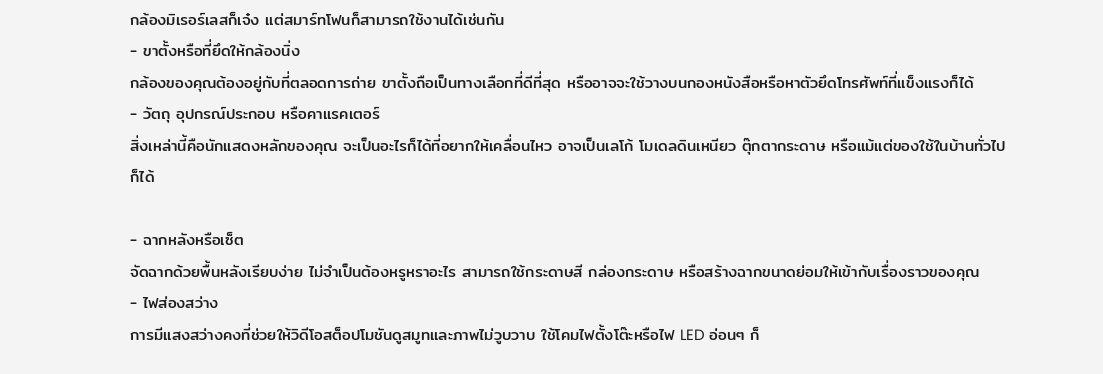กล้องมิเรอร์เลสก็เจ๋ง แต่สมาร์ทโฟนก็สามารถใช้งานได้เช่นกัน
- ขาตั้งหรือที่ยึดให้กล้องนิ่ง
กล้องของคุณต้องอยู่กับที่ตลอดการถ่าย ขาตั้งถือเป็นทางเลือกที่ดีที่สุด หรืออาจจะใช้วางบนกองหนังสือหรือหาตัวยึดโทรศัพท์ที่แข็งแรงก็ได้
- วัตถุ อุปกรณ์ประกอบ หรือคาแรคเตอร์
สิ่งเหล่านี้คือนักแสดงหลักของคุณ จะเป็นอะไรก็ได้ที่อยากให้เคลื่อนไหว อาจเป็นเลโก้ โมเดลดินเหนียว ตุ๊กตากระดาษ หรือแม้แต่ของใช้ในบ้านทั่วไปก็ได้

- ฉากหลังหรือเซ็ต
จัดฉากด้วยพื้นหลังเรียบง่าย ไม่จำเป็นต้องหรูหราอะไร สามารถใช้กระดาษสี กล่องกระดาษ หรือสร้างฉากขนาดย่อมให้เข้ากับเรื่องราวของคุณ
- ไฟส่องสว่าง
การมีแสงสว่างคงที่ช่วยให้วิดีโอสต็อปโมชันดูสมูทและภาพไม่วูบวาบ ใช้โคมไฟตั้งโต๊ะหรือไฟ LED อ่อนๆ ก็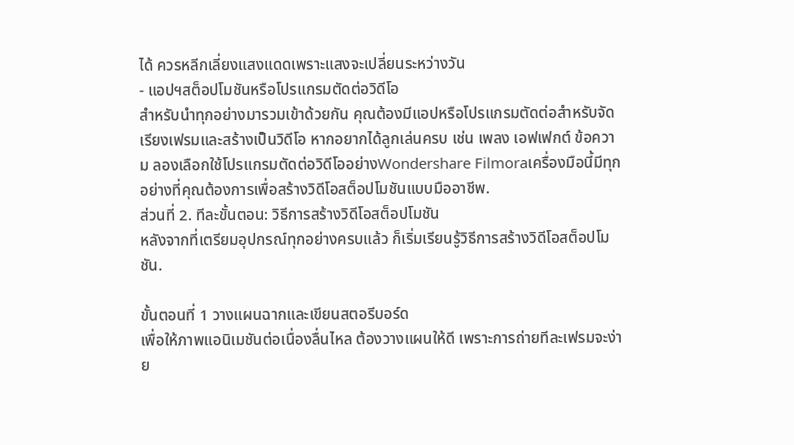ได้ ควรหลีกเลี่ยงแสงแดดเพราะแสงจะเปลี่ยนระหว่างวัน
- แอปฯสต็อปโมชันหรือโปรแกรมตัดต่อวิดีโอ
สำหรับนำทุกอย่างมารวมเข้าด้วยกัน คุณต้องมีแอปหรือโปรแกรมตัดต่อสำหรับจัดเรียงเฟรมและสร้างเป็นวิดีโอ หากอยากได้ลูกเล่นครบ เช่น เพลง เอฟเฟกต์ ข้อความ ลองเลือกใช้โปรแกรมตัดต่อวิดีโออย่างWondershare Filmoraเครื่องมือนี้มีทุกอย่างที่คุณต้องการเพื่อสร้างวิดีโอสต็อปโมชันแบบมืออาชีพ.
ส่วนที่ 2. ทีละขั้นตอน: วิธีการสร้างวิดีโอสต็อปโมชัน
หลังจากที่เตรียมอุปกรณ์ทุกอย่างครบแล้ว ก็เริ่มเรียนรู้วิธีการสร้างวิดีโอสต็อปโมชัน.

ขั้นตอนที่ 1 วางแผนฉากและเขียนสตอรีบอร์ด
เพื่อให้ภาพแอนิเมชันต่อเนื่องลื่นไหล ต้องวางแผนให้ดี เพราะการถ่ายทีละเฟรมจะง่าย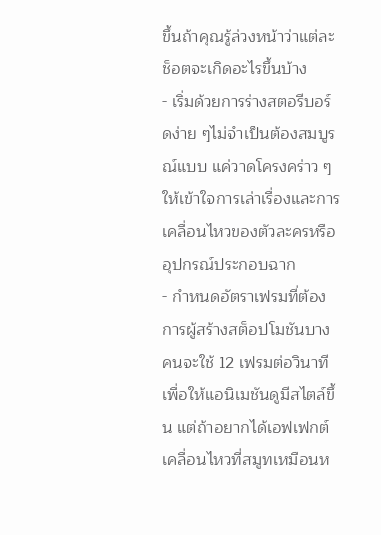ขึ้นถ้าคุณรู้ล่วงหน้าว่าแต่ละช็อตจะเกิดอะไรขึ้นบ้าง
- เริ่มด้วยการร่างสตอรีบอร์ดง่าย ๆไม่จำเป็นต้องสมบูรณ์แบบ แค่วาดโครงคร่าว ๆ ให้เข้าใจการเล่าเรื่องและการเคลื่อนไหวของตัวละครหรืออุปกรณ์ประกอบฉาก
- กำหนดอัตราเฟรมที่ต้องการผู้สร้างสต็อปโมชันบางคนจะใช้ 12 เฟรมต่อวินาที เพื่อให้แอนิเมชันดูมีสไตล์ขึ้น แต่ถ้าอยากได้เอฟเฟกต์เคลื่อนไหวที่สมูทเหมือนห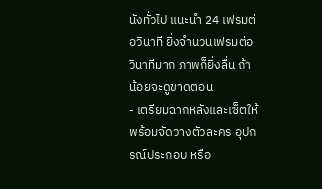นังทั่วไป แนะนำ 24 เฟรมต่อวินาที ยิ่งจำนวนเฟรมต่อวินาทีมาก ภาพก็ยิ่งลื่น ถ้าน้อยจะดูขาดตอน
- เตรียมฉากหลังและเซ็ตให้พร้อมจัดวางตัวละคร อุปกรณ์ประกอบ หรือ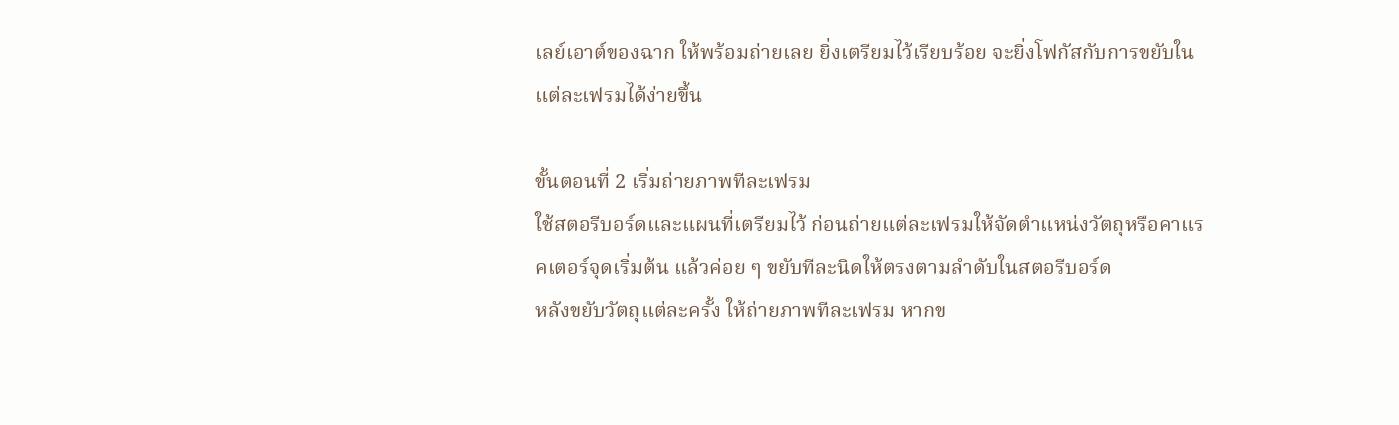เลย์เอาต์ของฉาก ให้พร้อมถ่ายเลย ยิ่งเตรียมไว้เรียบร้อย จะยิ่งโฟกัสกับการขยับในแต่ละเฟรมได้ง่ายขึ้น

ขั้นตอนที่ 2 เริ่มถ่ายภาพทีละเฟรม
ใช้สตอรีบอร์ดและแผนที่เตรียมไว้ ก่อนถ่ายแต่ละเฟรมให้จัดตำแหน่งวัตถุหรือคาแรคเตอร์จุดเริ่มต้น แล้วค่อย ๆ ขยับทีละนิดให้ตรงตามลำดับในสตอรีบอร์ด
หลังขยับวัตถุแต่ละครั้ง ให้ถ่ายภาพทีละเฟรม หากข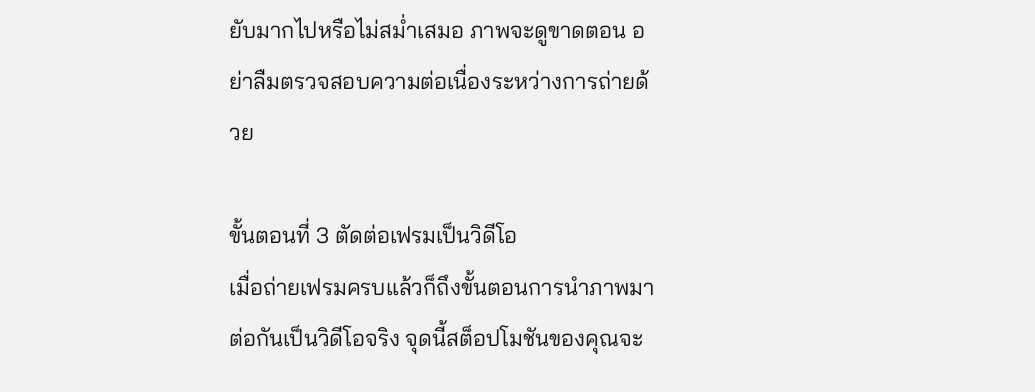ยับมากไปหรือไม่สม่ำเสมอ ภาพจะดูขาดตอน อย่าลืมตรวจสอบความต่อเนื่องระหว่างการถ่ายด้วย

ขั้นตอนที่ 3 ตัดต่อเฟรมเป็นวิดีโอ
เมื่อถ่ายเฟรมครบแล้วก็ถึงขั้นตอนการนำภาพมาต่อกันเป็นวิดีโอจริง จุดนี้สต็อปโมชันของคุณจะ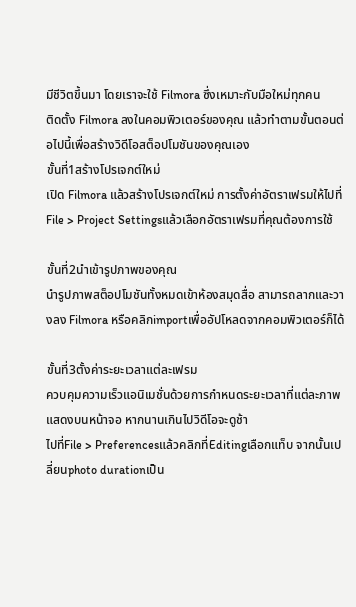มีชีวิตขึ้นมา โดยเราจะใช้ Filmora ซึ่งเหมาะกับมือใหม่ทุกคน
ติดตั้ง Filmora ลงในคอมพิวเตอร์ของคุณ แล้วทำตามขั้นตอนต่อไปนี้เพื่อสร้างวิดีโอสต็อปโมชันของคุณเอง
ขั้นที่1สร้างโปรเจกต์ใหม่
เปิด Filmora แล้วสร้างโปรเจกต์ใหม่ การตั้งค่าอัตราเฟรมให้ไปที่File > Project Settingsแล้วเลือกอัตราเฟรมที่คุณต้องการใช้

ขั้นที่2นำเข้ารูปภาพของคุณ
นำรูปภาพสต็อปโมชันทั้งหมดเข้าห้องสมุดสื่อ สามารถลากและวางลง Filmora หรือคลิกimportเพื่ออัปโหลดจากคอมพิวเตอร์ก็ได้

ขั้นที่3ตั้งค่าระยะเวลาแต่ละเฟรม
ควบคุมความเร็วแอนิเมชั่นด้วยการกำหนดระยะเวลาที่แต่ละภาพแสดงบนหน้าจอ หากนานเกินไปวิดีโอจะดูช้า
ไปที่File > Preferencesแล้วคลิกที่Editingเลือกแท็บ จากนั้นเปลี่ยนphoto durationเป็น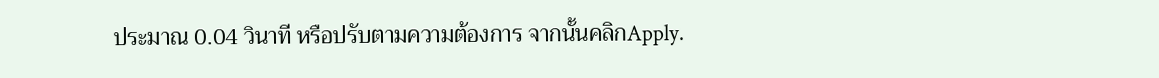ประมาณ 0.04 วินาที หรือปรับตามความต้องการ จากนั้นคลิกApply.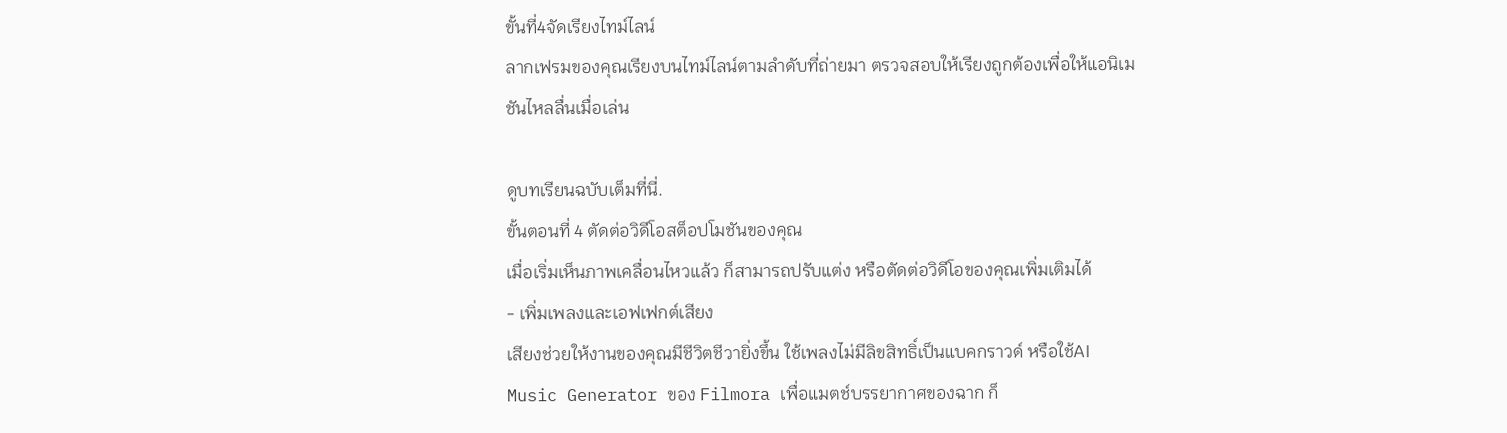ขั้นที่4จัดเรียงไทม์ไลน์
ลากเฟรมของคุณเรียงบนไทม์ไลน์ตามลำดับที่ถ่ายมา ตรวจสอบให้เรียงถูกต้องเพื่อให้แอนิเมชันไหลลื่นเมื่อเล่น

ดูบทเรียนฉบับเต็มที่นี่.
ขั้นตอนที่ 4 ตัดต่อวิดีโอสต็อปโมชันของคุณ
เมื่อเริ่มเห็นภาพเคลื่อนไหวแล้ว ก็สามารถปรับแต่ง หรือตัดต่อวิดีโอของคุณเพิ่มเติมได้
- เพิ่มเพลงและเอฟเฟกต์เสียง
เสียงช่วยให้งานของคุณมีชีวิตชีวายิ่งขึ้น ใช้เพลงไม่มีลิขสิทธิ์เป็นแบคกราวด์ หรือใช้AI Music Generator ของ Filmora เพื่อแมตช์บรรยากาศของฉาก ก็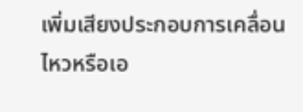เพิ่มเสียงประกอบการเคลื่อนไหวหรือเอ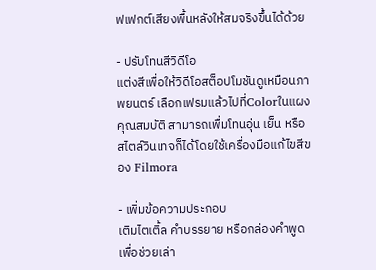ฟเฟกต์เสียงพื้นหลังให้สมจริงขึ้นได้ด้วย

- ปรับโทนสีวิดีโอ
แต่งสีเพื่อให้วิดีโอสต็อปโมชันดูเหมือนภาพยนตร์ เลือกเฟรมแล้วไปที่Colorในแผงคุณสมบัติ สามารถเพื่มโทนอุ่น เย็น หรือสไตล์วินเทจก็ได้โดยใช้เครื่องมือแก้ไขสีของ Filmora

- เพิ่มข้อความประกอบ
เติมไตเติ้ล คำบรรยาย หรือกล่องคำพูดเพื่อช่วยเล่า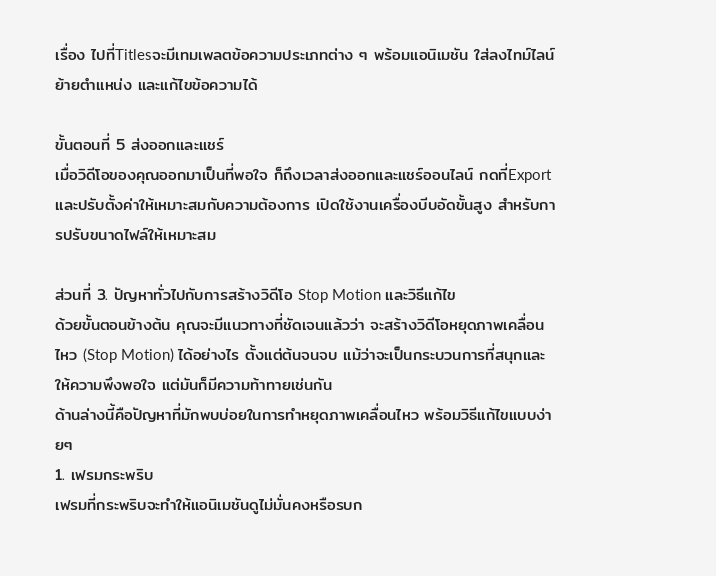เรื่อง ไปที่Titlesจะมีเทมเพลตข้อความประเภทต่าง ๆ พร้อมแอนิเมชัน ใส่ลงไทม์ไลน์ ย้ายตำแหน่ง และแก้ไขข้อความได้

ขั้นตอนที่ 5 ส่งออกและแชร์
เมื่อวิดีโอของคุณออกมาเป็นที่พอใจ ก็ถึงเวลาส่งออกและแชร์ออนไลน์ กดที่Exportและปรับตั้งค่าให้เหมาะสมกับความต้องการ เปิดใช้งานเครื่องบีบอัดขั้นสูง สำหรับการปรับขนาดไฟล์ให้เหมาะสม

ส่วนที่ 3. ปัญหาทั่วไปกับการสร้างวิดีโอ Stop Motion และวิธีแก้ไข
ด้วยขั้นตอนข้างต้น คุณจะมีแนวทางที่ชัดเจนแล้วว่า จะสร้างวิดีโอหยุดภาพเคลื่อนไหว (Stop Motion) ได้อย่างไร ตั้งแต่ต้นจนจบ แม้ว่าจะเป็นกระบวนการที่สนุกและให้ความพึงพอใจ แต่มันก็มีความท้าทายเช่นกัน
ด้านล่างนี้คือปัญหาที่มักพบบ่อยในการทำหยุดภาพเคลื่อนไหว พร้อมวิธีแก้ไขแบบง่ายๆ
1. เฟรมกระพริบ
เฟรมที่กระพริบจะทำให้แอนิเมชันดูไม่มั่นคงหรือรบก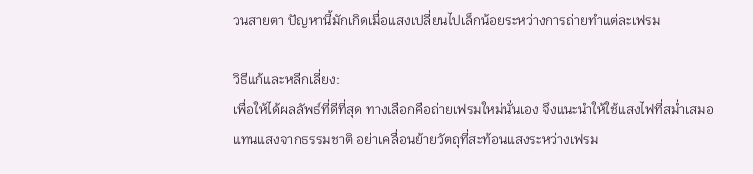วนสายตา ปัญหานี้มักเกิดเมื่อแสงเปลี่ยนไปเล็กน้อยระหว่างการถ่ายทำแต่ละเฟรม

วิธีแก้และหลีกเลี่ยง:
เพื่อให้ได้ผลลัพธ์ที่ดีที่สุด ทางเลือกคือถ่ายเฟรมใหม่นั่นเอง จึงแนะนำให้ใช้แสงไฟที่สม่ำเสมอแทนแสงจากธรรมชาติ อย่าเคลื่อนย้ายวัตถุที่สะท้อนแสงระหว่างเฟรม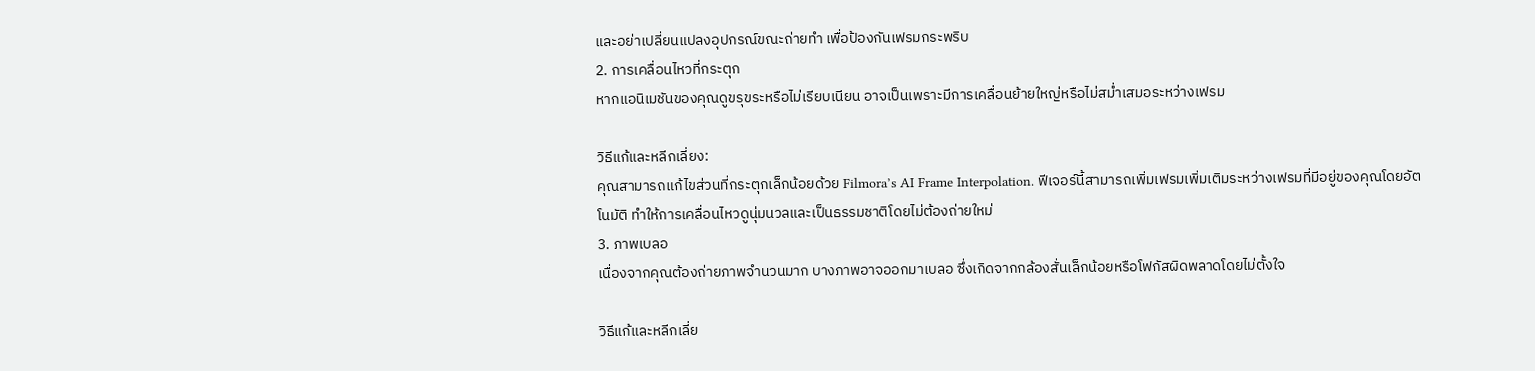และอย่าเปลี่ยนแปลงอุปกรณ์ขณะถ่ายทำ เพื่อป้องกันเฟรมกระพริบ
2. การเคลื่อนไหวที่กระตุก
หากแอนิเมชันของคุณดูขรุขระหรือไม่เรียบเนียน อาจเป็นเพราะมีการเคลื่อนย้ายใหญ่หรือไม่สม่ำเสมอระหว่างเฟรม

วิธีแก้และหลีกเลี่ยง:
คุณสามารถแก้ไขส่วนที่กระตุกเล็กน้อยด้วย Filmora’s AI Frame Interpolation. ฟีเจอร์นี้สามารถเพิ่มเฟรมเพิ่มเติมระหว่างเฟรมที่มีอยู่ของคุณโดยอัตโนมัติ ทำให้การเคลื่อนไหวดูนุ่มนวลและเป็นธรรมชาติโดยไม่ต้องถ่ายใหม่
3. ภาพเบลอ
เนื่องจากคุณต้องถ่ายภาพจำนวนมาก บางภาพอาจออกมาเบลอ ซึ่งเกิดจากกล้องสั่นเล็กน้อยหรือโฟกัสผิดพลาดโดยไม่ตั้งใจ

วิธีแก้และหลีกเลี่ย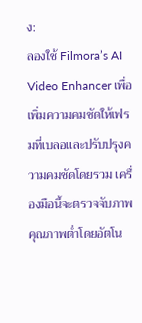ง:
ลองใช้ Filmora’s AI Video Enhancer เพื่อเพิ่มความคมชัดให้เฟรมที่เบลอและปรับปรุงความคมชัดโดยรวม เครื่องมือนี้จะตรวจจับภาพคุณภาพต่ำโดยอัตโน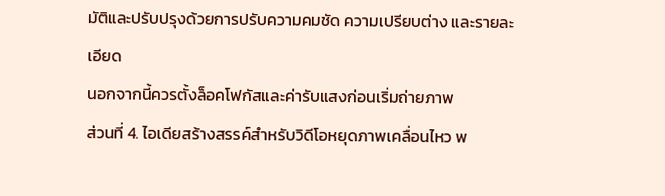มัติและปรับปรุงด้วยการปรับความคมชัด ความเปรียบต่าง และรายละเอียด
นอกจากนี้ควรตั้งล็อคโฟกัสและค่ารับแสงก่อนเริ่มถ่ายภาพ
ส่วนที่ 4. ไอเดียสร้างสรรค์สำหรับวิดีโอหยุดภาพเคลื่อนไหว พ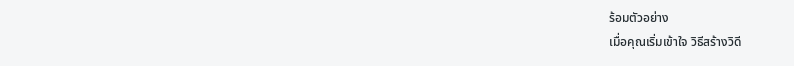ร้อมตัวอย่าง
เมื่อคุณเริ่มเข้าใจ วิธีสร้างวิดี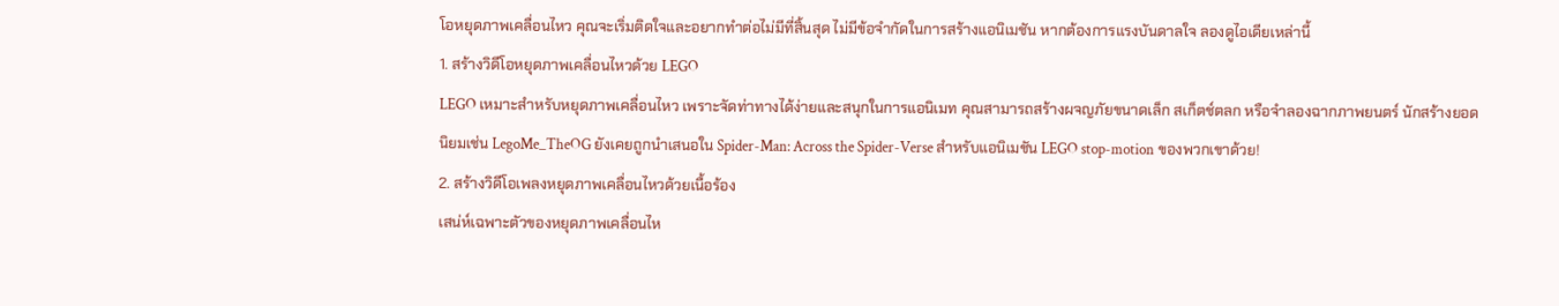โอหยุดภาพเคลื่อนไหว คุณจะเริ่มติดใจและอยากทำต่อไม่มีที่สิ้นสุด ไม่มีข้อจำกัดในการสร้างแอนิเมชัน หากต้องการแรงบันดาลใจ ลองดูไอเดียเหล่านี้
1. สร้างวิดีโอหยุดภาพเคลื่อนไหวด้วย LEGO
LEGO เหมาะสำหรับหยุดภาพเคลื่อนไหว เพราะจัดท่าทางได้ง่ายและสนุกในการแอนิเมท คุณสามารถสร้างผจญภัยขนาดเล็ก สเก็ตช์ตลก หรือจำลองฉากภาพยนตร์ นักสร้างยอดนิยมเช่น LegoMe_TheOG ยังเคยถูกนำเสนอใน Spider-Man: Across the Spider-Verse สำหรับแอนิเมชัน LEGO stop-motion ของพวกเขาด้วย!
2. สร้างวิดีโอเพลงหยุดภาพเคลื่อนไหวด้วยเนื้อร้อง
เสน่ห์เฉพาะตัวของหยุดภาพเคลื่อนไห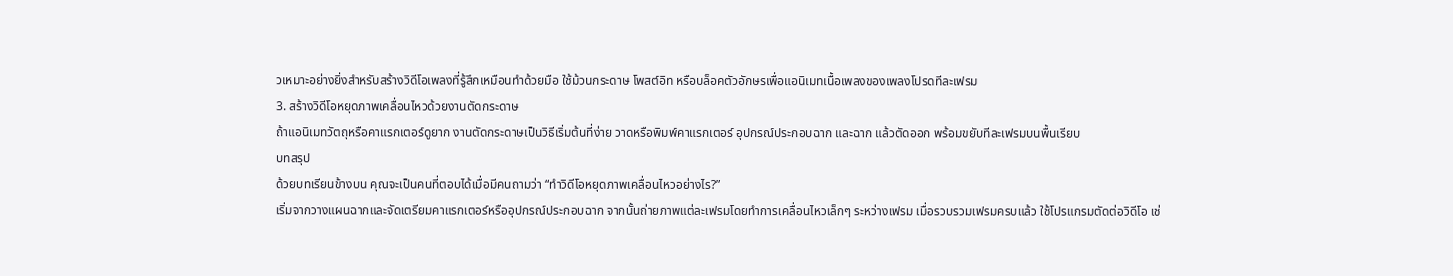วเหมาะอย่างยิ่งสำหรับสร้างวิดีโอเพลงที่รู้สึกเหมือนทำด้วยมือ ใช้ม้วนกระดาษ โพสต์อิท หรือบล็อคตัวอักษรเพื่อแอนิเมทเนื้อเพลงของเพลงโปรดทีละเฟรม
3. สร้างวิดีโอหยุดภาพเคลื่อนไหวด้วยงานตัดกระดาษ
ถ้าแอนิเมทวัตถุหรือคาแรกเตอร์ดูยาก งานตัดกระดาษเป็นวิธีเริ่มต้นที่ง่าย วาดหรือพิมพ์คาแรกเตอร์ อุปกรณ์ประกอบฉาก และฉาก แล้วตัดออก พร้อมขยับทีละเฟรมบนพื้นเรียบ
บทสรุป
ด้วยบทเรียนข้างบน คุณจะเป็นคนที่ตอบได้เมื่อมีคนถามว่า “ทำวิดีโอหยุดภาพเคลื่อนไหวอย่างไร?”
เริ่มจากวางแผนฉากและจัดเตรียมคาแรกเตอร์หรืออุปกรณ์ประกอบฉาก จากนั้นถ่ายภาพแต่ละเฟรมโดยทำการเคลื่อนไหวเล็กๆ ระหว่างเฟรม เมื่อรวบรวมเฟรมครบแล้ว ใช้โปรแกรมตัดต่อวิดีโอ เช่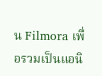น Filmora เพื่อรวมเป็นแอนิ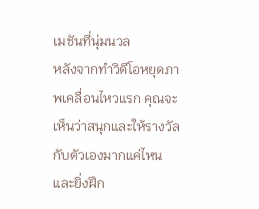เมชันที่นุ่มนวล
หลังจากทำวิดีโอหยุดภาพเคลื่อนไหวแรก คุณจะเห็นว่าสนุกและให้รางวัลกับตัวเองมากแค่ไหน และยิ่งฝึก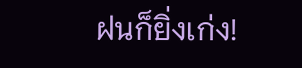ฝนก็ยิ่งเก่ง!